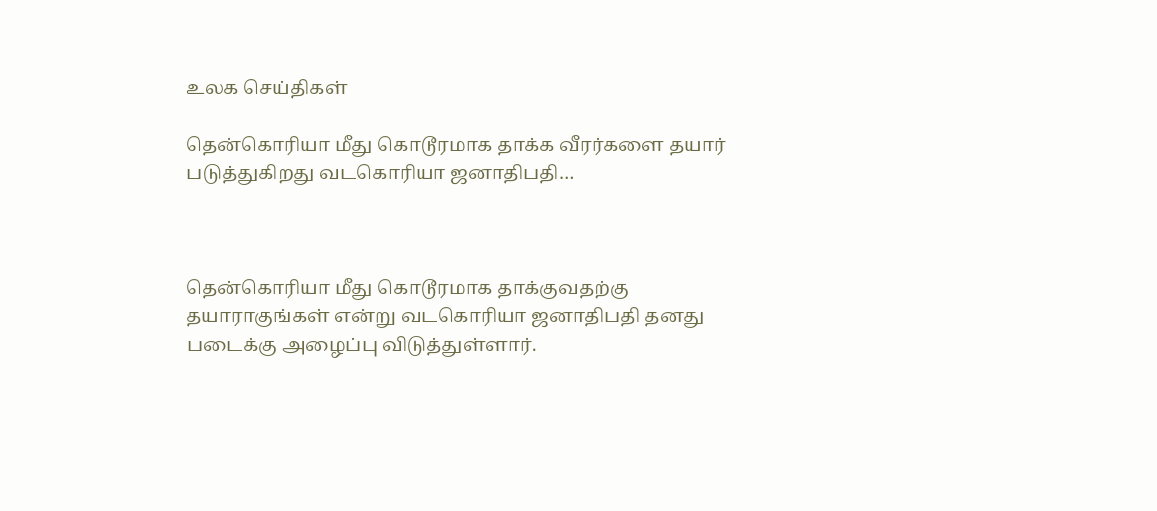உலக செய்திகள்

தென்கொரியா மீது கொடூரமாக தாக்க வீரர்களை தயார் படுத்துகிறது வடகொரியா ஜனாதிபதி…



தென்கொரியா மீது கொடூரமாக தாக்குவதற்கு தயாராகுங்கள் என்று வடகொரியா ஜனாதிபதி தனது படைக்கு அழைப்பு விடுத்துள்ளார்.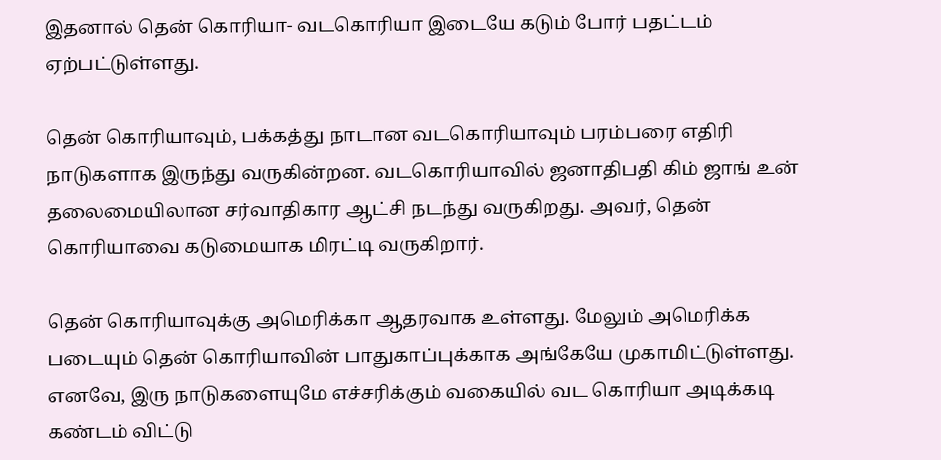இதனால் தென் கொரியா- வடகொரியா இடையே கடும் போர் பதட்டம் ஏற்பட்டுள்ளது.

தென் கொரியாவும், பக்கத்து நாடான வடகொரியாவும் பரம்பரை எதிரி நாடுகளாக இருந்து வருகின்றன. வடகொரியாவில் ஜனாதிபதி கிம் ஜாங் உன் தலைமையிலான சர்வாதிகார ஆட்சி நடந்து வருகிறது. அவர், தென் கொரியாவை கடுமையாக மிரட்டி வருகிறார்.

தென் கொரியாவுக்கு அமெரிக்கா ஆதரவாக உள்ளது. மேலும் அமெரிக்க படையும் தென் கொரியாவின் பாதுகாப்புக்காக அங்கேயே முகாமிட்டுள்ளது. எனவே, இரு நாடுகளையுமே எச்சரிக்கும் வகையில் வட கொரியா அடிக்கடி கண்டம் விட்டு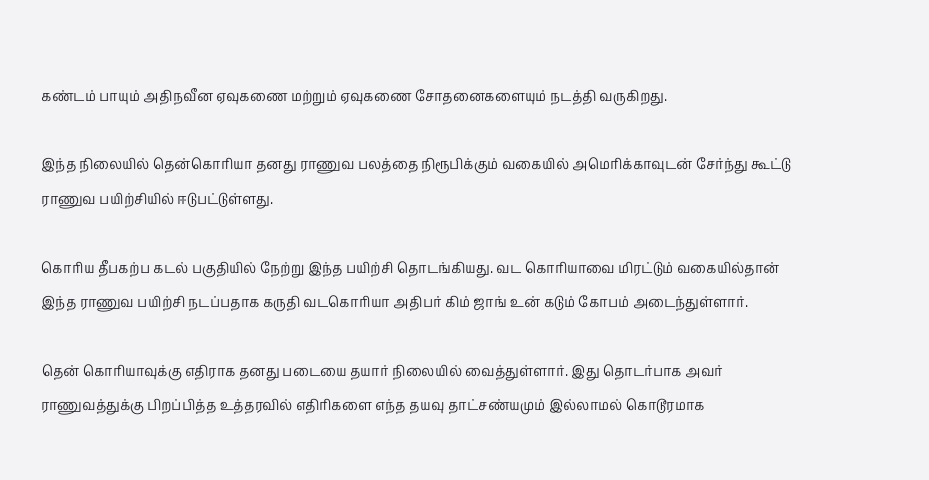கண்டம் பாயும் அதிநவீன ஏவுகணை மற்றும் ஏவுகணை சோதனைகளையும் நடத்தி வருகிறது.

இந்த நிலையில் தென்கொரியா தனது ராணுவ பலத்தை நிரூபிக்கும் வகையில் அமெரிக்காவுடன் சேர்ந்து கூட்டு ராணுவ பயிற்சியில் ஈடுபட்டுள்ளது.

கொரிய தீபகற்ப கடல் பகுதியில் நேற்று இந்த பயிற்சி தொடங்கியது. வட கொரியாவை மிரட்டும் வகையில்தான் இந்த ராணுவ பயிற்சி நடப்பதாக கருதி வடகொரியா அதிபர் கிம் ஜாங் உன் கடும் கோபம் அடைந்துள்ளார்.

தென் கொரியாவுக்கு எதிராக தனது படையை தயார் நிலையில் வைத்துள்ளார். இது தொடர்பாக அவர் ராணுவத்துக்கு பிறப்பித்த உத்தரவில் எதிரிகளை எந்த தயவு தாட்சண்யமும் இல்லாமல் கொடூரமாக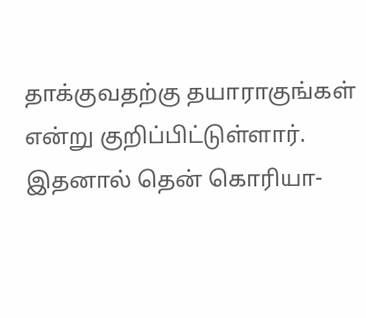தாக்குவதற்கு தயாராகுங்கள் என்று குறிப்பிட்டுள்ளார். இதனால் தென் கொரியா-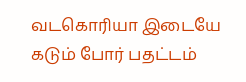வடகொரியா இடையே கடும் போர் பதட்டம்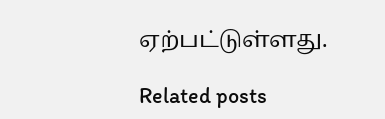ஏற்பட்டுள்ளது.

Related posts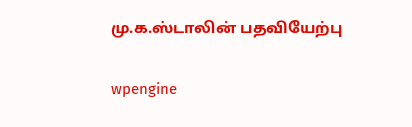மு.க.ஸ்டாலின் பதவியேற்பு

wpengine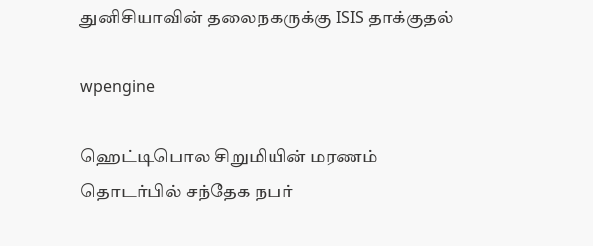துனிசியாவின் தலைநகருக்கு ISIS தாக்குதல்

wpengine

ஹெட்டிபொல சிறுமியின் மரணம் தொடர்பில் சந்தேக நபர்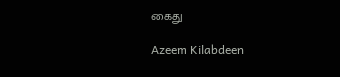கைது

Azeem Kilabdeen